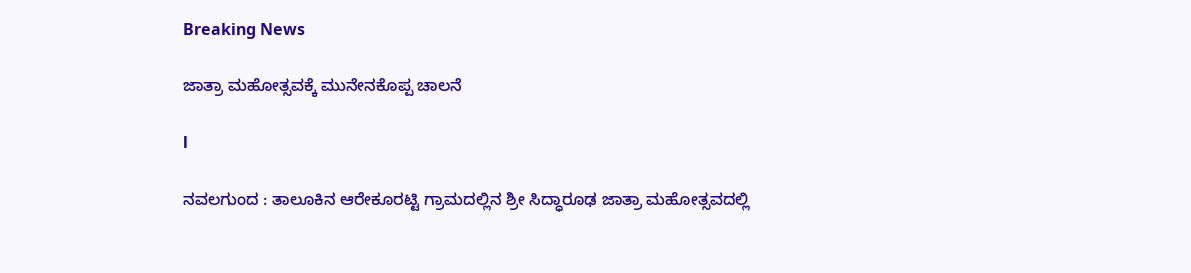Breaking News

ಜಾತ್ರಾ ಮಹೋತ್ಸವಕ್ಕೆ ಮುನೇನಕೊಪ್ಪ ಚಾಲನೆ

l

ನವಲಗುಂದ : ತಾಲೂಕಿನ ಆರೇಕೂರಟ್ಟಿ ಗ್ರಾಮದಲ್ಲಿನ ಶ್ರೀ ಸಿದ್ಧಾರೂಢ ಜಾತ್ರಾ ಮಹೋತ್ಸವದಲ್ಲಿ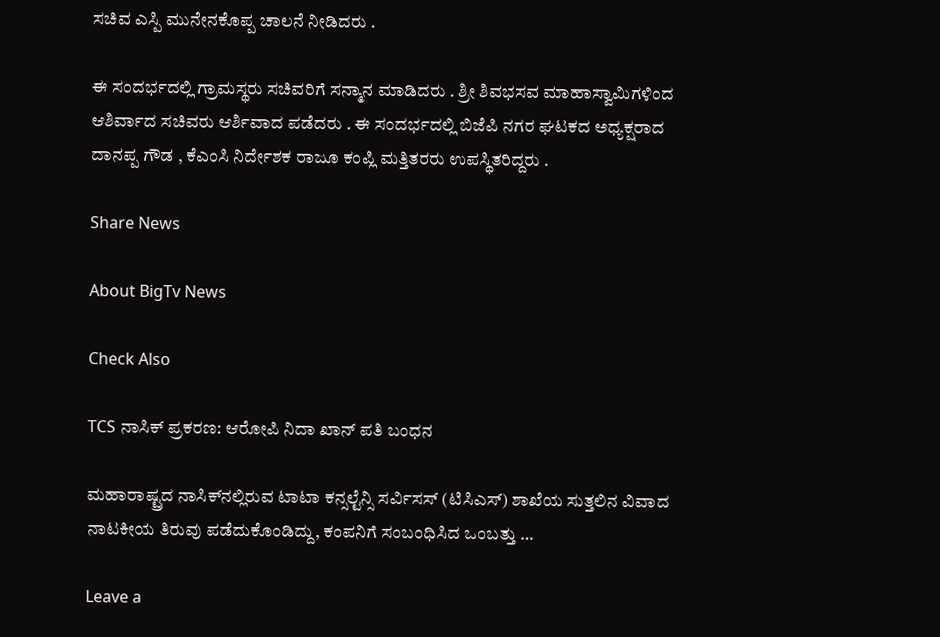ಸಚಿವ ಎಸ್ಪಿ ಮುನೇನಕೊಪ್ಪ ಚಾಲನೆ ನೀಡಿದರು .

ಈ ಸಂದರ್ಭದಲ್ಲಿ ಗ್ರಾಮಸ್ಥರು ಸಚಿವರಿಗೆ ಸನ್ಮಾನ ಮಾಡಿದರು . ಶ್ರೀ ಶಿವಭಸವ ಮಾಹಾಸ್ವಾಮಿಗಳಿಂದ ಆಶಿರ್ವಾದ ಸಚಿವರು ಆರ್ಶಿವಾದ ಪಡೆದರು . ಈ ಸಂದರ್ಭದಲ್ಲಿ ಬಿಜೆಪಿ ನಗರ ಘಟಕದ ಅಧ್ಯಕ್ಷರಾದ ದಾನಪ್ಪ ಗೌಡ , ಕೆಎಂಸಿ ನಿರ್ದೇಶಕ ರಾಜೂ ಕಂಪ್ಲಿ ಮತ್ತಿತರರು ಉಪಸ್ಥಿತರಿದ್ದರು .

Share News

About BigTv News

Check Also

TCS ನಾಸಿಕ್ ಪ್ರಕರಣ: ಆರೋಪಿ ನಿದಾ ಖಾನ್ ಪತಿ ಬಂಧನ

ಮಹಾರಾಷ್ಟ್ರದ ನಾಸಿಕ್‌ನಲ್ಲಿರುವ ಟಾಟಾ ಕನ್ಸಲ್ಟೆನ್ಸಿ ಸರ್ವಿಸಸ್ (ಟಿಸಿಎಸ್) ಶಾಖೆಯ ಸುತ್ತಲಿನ ವಿವಾದ ನಾಟಕೀಯ ತಿರುವು ಪಡೆದುಕೊಂಡಿದ್ದು, ಕಂಪನಿಗೆ ಸಂಬಂಧಿಸಿದ ಒಂಬತ್ತು …

Leave a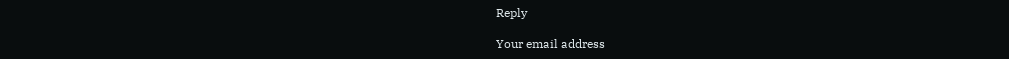Reply

Your email address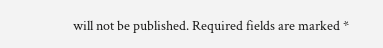will not be published. Required fields are marked *